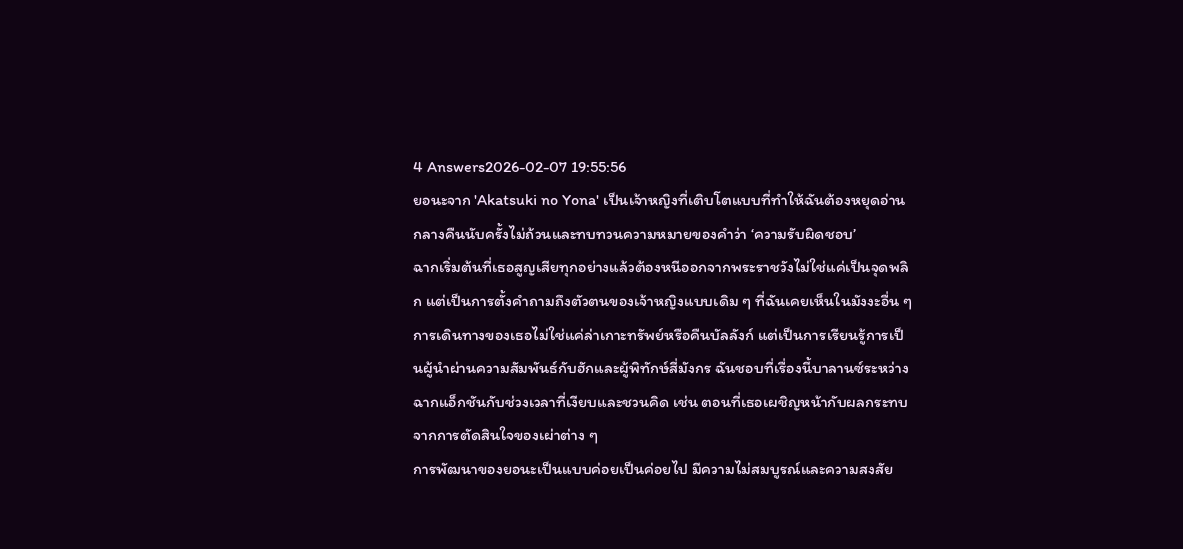4 Answers2026-02-07 19:55:56
ยอนะจาก 'Akatsuki no Yona' เป็นเจ้าหญิงที่เติบโตแบบที่ทำให้ฉันต้องหยุดอ่านกลางคืนนับครั้งไม่ถ้วนและทบทวนความหมายของคำว่า ‘ความรับผิดชอบ’
ฉากเริ่มต้นที่เธอสูญเสียทุกอย่างแล้วต้องหนีออกจากพระราชวังไม่ใช่แค่เป็นจุดพลิก แต่เป็นการตั้งคำถามถึงตัวตนของเจ้าหญิงแบบเดิม ๆ ที่ฉันเคยเห็นในมังงะอื่น ๆ การเดินทางของเธอไม่ใช่แค่ล่าเกาะทรัพย์หรือคืนบัลลังก์ แต่เป็นการเรียนรู้การเป็นผู้นำผ่านความสัมพันธ์กับฮักและผู้พิทักษ์สี่มังกร ฉันชอบที่เรื่องนี้บาลานซ์ระหว่างฉากแอ็กชันกับช่วงเวลาที่เงียบและชวนคิด เช่น ตอนที่เธอเผชิญหน้ากับผลกระทบจากการตัดสินใจของเผ่าต่าง ๆ
การพัฒนาของยอนะเป็นแบบค่อยเป็นค่อยไป มีความไม่สมบูรณ์และความสงสัย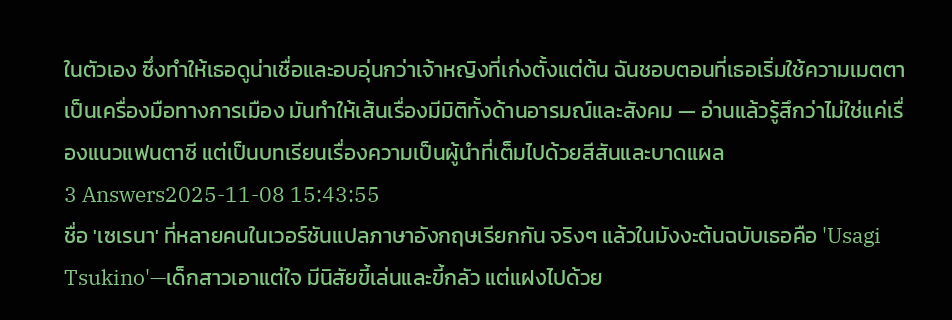ในตัวเอง ซึ่งทำให้เธอดูน่าเชื่อและอบอุ่นกว่าเจ้าหญิงที่เก่งตั้งแต่ต้น ฉันชอบตอนที่เธอเริ่มใช้ความเมตตาเป็นเครื่องมือทางการเมือง มันทำให้เส้นเรื่องมีมิติทั้งด้านอารมณ์และสังคม — อ่านแล้วรู้สึกว่าไม่ใช่แค่เรื่องแนวแฟนตาซี แต่เป็นบทเรียนเรื่องความเป็นผู้นำที่เต็มไปด้วยสีสันและบาดแผล
3 Answers2025-11-08 15:43:55
ชื่อ 'เซเรนา' ที่หลายคนในเวอร์ชันแปลภาษาอังกฤษเรียกกัน จริงๆ แล้วในมังงะต้นฉบับเธอคือ 'Usagi Tsukino'—เด็กสาวเอาแต่ใจ มีนิสัยขี้เล่นและขี้กลัว แต่แฝงไปด้วย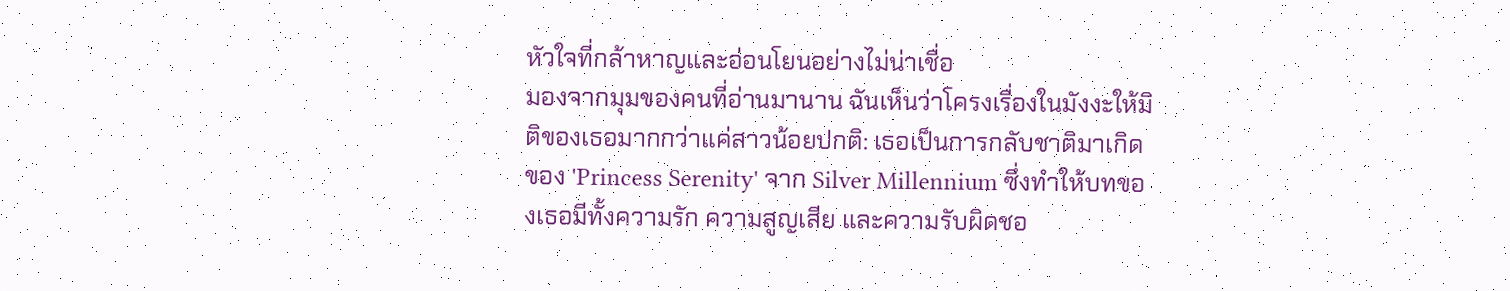หัวใจที่กล้าหาญและอ่อนโยนอย่างไม่น่าเชื่อ
มองจากมุมของคนที่อ่านมานาน ฉันเห็นว่าโครงเรื่องในมังงะให้มิติของเธอมากกว่าแค่สาวน้อยปกติ: เธอเป็นการกลับชาติมาเกิดของ 'Princess Serenity' จาก Silver Millennium ซึ่งทำให้บทของเธอมีทั้งความรัก ความสูญเสีย และความรับผิดชอ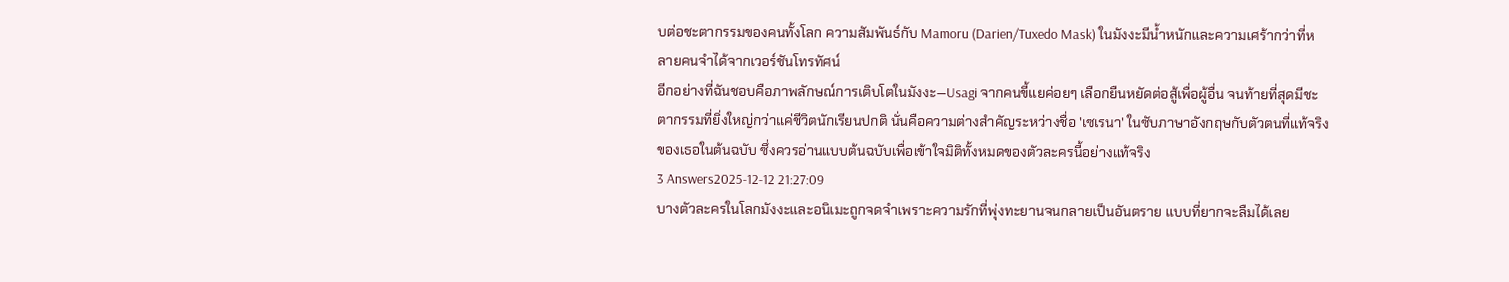บต่อชะตากรรมของคนทั้งโลก ความสัมพันธ์กับ Mamoru (Darien/Tuxedo Mask) ในมังงะมีน้ำหนักและความเศร้ากว่าที่หลายคนจำได้จากเวอร์ชันโทรทัศน์
อีกอย่างที่ฉันชอบคือภาพลักษณ์การเติบโตในมังงะ—Usagi จากคนขี้แยค่อยๆ เลือกยืนหยัดต่อสู้เพื่อผู้อื่น จนท้ายที่สุดมีชะตากรรมที่ยิ่งใหญ่กว่าแค่ชีวิตนักเรียนปกติ นั่นคือความต่างสำคัญระหว่างชื่อ 'เซเรนา' ในซับภาษาอังกฤษกับตัวตนที่แท้จริงของเธอในต้นฉบับ ซึ่งควรอ่านแบบต้นฉบับเพื่อเข้าใจมิติทั้งหมดของตัวละครนี้อย่างแท้จริง
3 Answers2025-12-12 21:27:09
บางตัวละครในโลกมังงะและอนิเมะถูกจดจำเพราะความรักที่พุ่งทะยานจนกลายเป็นอันตราย แบบที่ยากจะลืมได้เลย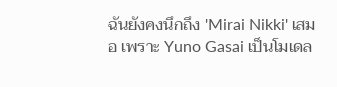ฉันยังคงนึกถึง 'Mirai Nikki' เสมอ เพราะ Yuno Gasai เป็นโมเดล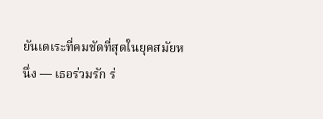ยันเดเระที่คมชัดที่สุดในยุคสมัยหนึ่ง — เธอร่วมรัก ร่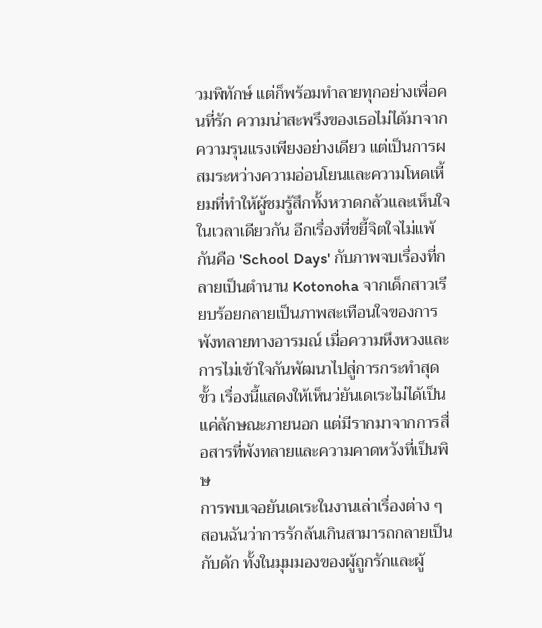วมพิทักษ์ แต่ก็พร้อมทำลายทุกอย่างเพื่อคนที่รัก ความน่าสะพรึงของเธอไม่ได้มาจากความรุนแรงเพียงอย่างเดียว แต่เป็นการผสมระหว่างความอ่อนโยนและความโหดเหี้ยมที่ทำให้ผู้ชมรู้สึกทั้งหวาดกลัวและเห็นใจในเวลาเดียวกัน อีกเรื่องที่ขยี้จิตใจไม่แพ้กันคือ 'School Days' กับภาพจบเรื่องที่กลายเป็นตำนาน Kotonoha จากเด็กสาวเรียบร้อยกลายเป็นภาพสะเทือนใจของการพังทลายทางอารมณ์ เมื่อความหึงหวงและการไม่เข้าใจกันพัฒนาไปสู่การกระทำสุดขั้ว เรื่องนี้แสดงให้เห็นว่ยันเดเระไม่ได้เป็นแค่ลักษณะภายนอก แต่มีรากมาจากการสื่อสารที่พังทลายและความคาดหวังที่เป็นพิษ
การพบเจอยันเดเระในงานเล่าเรื่องต่าง ๆ สอนฉันว่าการรักล้นเกินสามารถกลายเป็นกับดัก ทั้งในมุมมองของผู้ถูกรักและผู้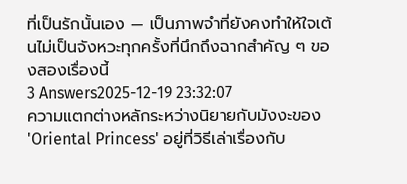ที่เป็นรักนั้นเอง — เป็นภาพจำที่ยังคงทำให้ใจเต้นไม่เป็นจังหวะทุกครั้งที่นึกถึงฉากสำคัญ ๆ ของสองเรื่องนี้
3 Answers2025-12-19 23:32:07
ความแตกต่างหลักระหว่างนิยายกับมังงะของ 'Oriental Princess' อยู่ที่วิธีเล่าเรื่องกับ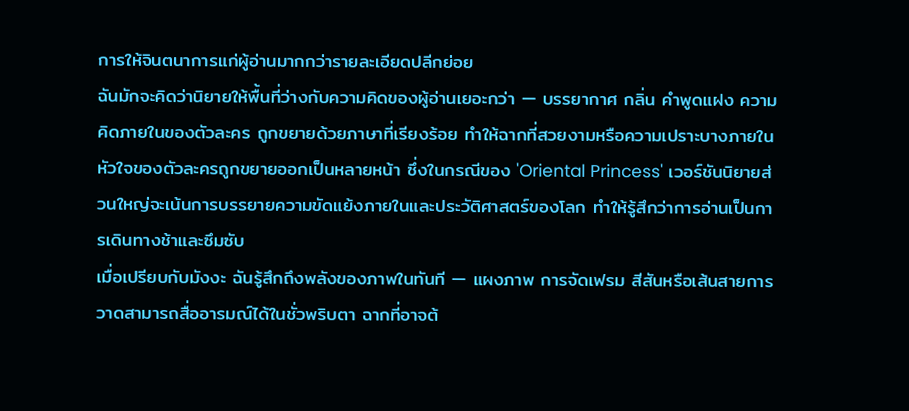การให้จินตนาการแก่ผู้อ่านมากกว่ารายละเอียดปลีกย่อย
ฉันมักจะคิดว่านิยายให้พื้นที่ว่างกับความคิดของผู้อ่านเยอะกว่า — บรรยากาศ กลิ่น คำพูดแฝง ความคิดภายในของตัวละคร ถูกขยายด้วยภาษาที่เรียงร้อย ทำให้ฉากที่สวยงามหรือความเปราะบางภายในหัวใจของตัวละครถูกขยายออกเป็นหลายหน้า ซึ่งในกรณีของ 'Oriental Princess' เวอร์ชันนิยายส่วนใหญ่จะเน้นการบรรยายความขัดแย้งภายในและประวัติศาสตร์ของโลก ทำให้รู้สึกว่าการอ่านเป็นการเดินทางช้าและซึมซับ
เมื่อเปรียบกับมังงะ ฉันรู้สึกถึงพลังของภาพในทันที — แผงภาพ การจัดเฟรม สีสันหรือเส้นสายการวาดสามารถสื่ออารมณ์ได้ในชั่วพริบตา ฉากที่อาจต้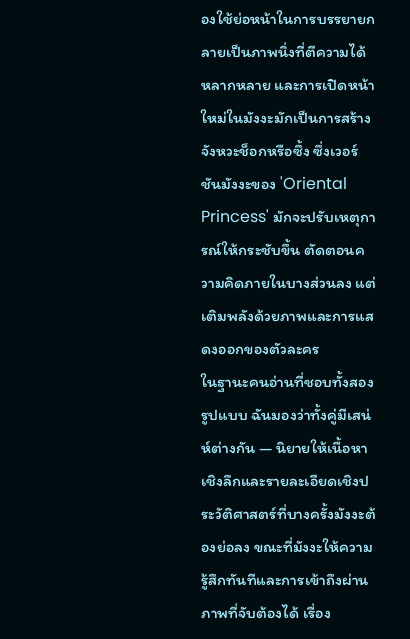องใช้ย่อหน้าในการบรรยายกลายเป็นภาพนิ่งที่ตีความได้หลากหลาย และการเปิดหน้าใหม่ในมังงะมักเป็นการสร้างจังหวะช็อกหรือซึ้ง ซึ่งเวอร์ชันมังงะของ 'Oriental Princess' มักจะปรับเหตุการณ์ให้กระชับขึ้น ตัดตอนความคิดภายในบางส่วนลง แต่เติมพลังด้วยภาพและการแสดงออกของตัวละคร
ในฐานะคนอ่านที่ชอบทั้งสองรูปแบบ ฉันมองว่าทั้งคู่มีเสน่ห์ต่างกัน — นิยายให้เนื้อหาเชิงลึกและรายละเอียดเชิงประวัติศาสตร์ที่บางครั้งมังงะต้องย่อลง ขณะที่มังงะให้ความรู้สึกทันทีและการเข้าถึงผ่านภาพที่จับต้องได้ เรื่อง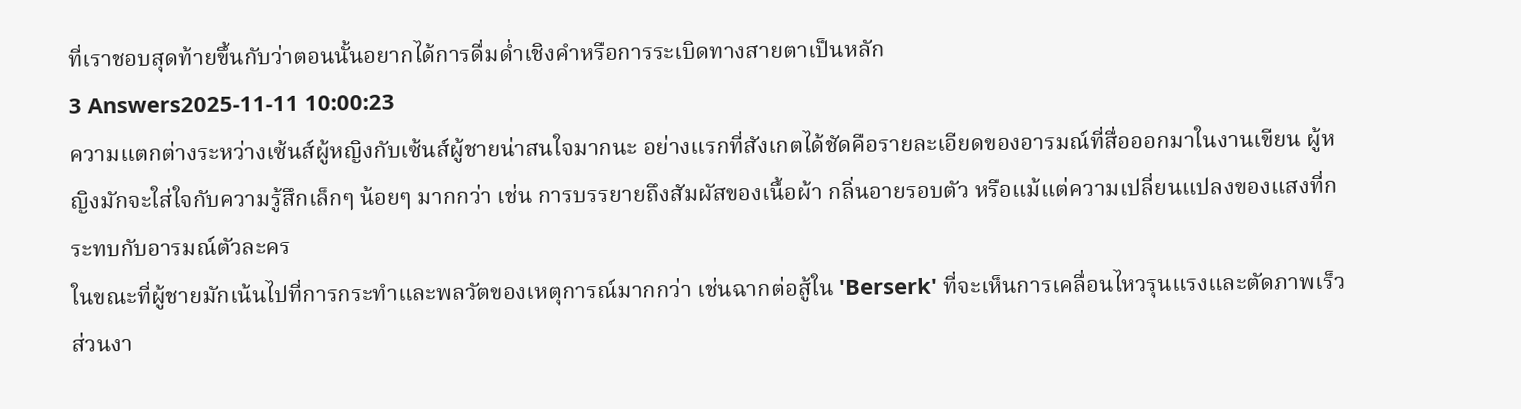ที่เราชอบสุดท้ายขึ้นกับว่าตอนนั้นอยากได้การดื่มด่ำเชิงคำหรือการระเบิดทางสายตาเป็นหลัก
3 Answers2025-11-11 10:00:23
ความแตกต่างระหว่างเซ้นส์ผู้หญิงกับเซ้นส์ผู้ชายน่าสนใจมากนะ อย่างแรกที่สังเกตได้ชัดคือรายละเอียดของอารมณ์ที่สื่อออกมาในงานเขียน ผู้หญิงมักจะใส่ใจกับความรู้สึกเล็กๆ น้อยๆ มากกว่า เช่น การบรรยายถึงสัมผัสของเนื้อผ้า กลิ่นอายรอบตัว หรือแม้แต่ความเปลี่ยนแปลงของแสงที่กระทบกับอารมณ์ตัวละคร
ในขณะที่ผู้ชายมักเน้นไปที่การกระทำและพลวัตของเหตุการณ์มากกว่า เช่นฉากต่อสู้ใน 'Berserk' ที่จะเห็นการเคลื่อนไหวรุนแรงและตัดภาพเร็ว ส่วนงา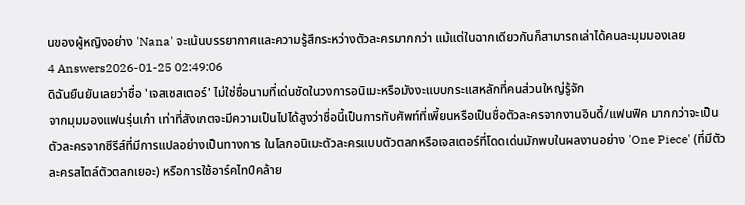นของผู้หญิงอย่าง 'Nana' จะเน้นบรรยากาศและความรู้สึกระหว่างตัวละครมากกว่า แม้แต่ในฉากเดียวกันก็สามารถเล่าได้คนละมุมมองเลย
4 Answers2026-01-25 02:49:06
ดิฉันยืนยันเลยว่าชื่อ 'เจสเซสเตอร์' ไม่ใช่ชื่อนามที่เด่นชัดในวงการอนิเมะหรือมังงะแบบกระแสหลักที่คนส่วนใหญ่รู้จัก
จากมุมมองแฟนรุ่นเก๋า เท่าที่สังเกตจะมีความเป็นไปได้สูงว่าชื่อนี้เป็นการทับศัพท์ที่เพี้ยนหรือเป็นชื่อตัวละครจากงานอินดี้/แฟนฟิค มากกว่าจะเป็นตัวละครจากซีรีส์ที่มีการแปลอย่างเป็นทางการ ในโลกอนิเมะตัวละครแบบตัวตลกหรือเจสเตอร์ที่โดดเด่นมักพบในผลงานอย่าง 'One Piece' (ที่มีตัวละครสไตล์ตัวตลกเยอะ) หรือการใช้อาร์คไทป์คล้าย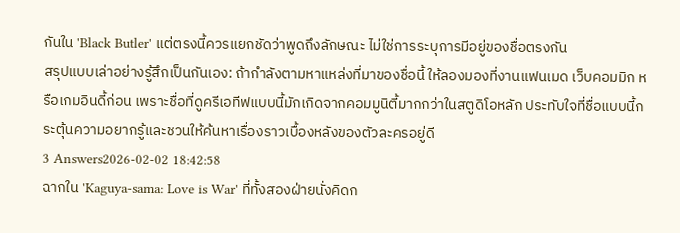กันใน 'Black Butler' แต่ตรงนี้ควรแยกชัดว่าพูดถึงลักษณะ ไม่ใช่การระบุการมีอยู่ของชื่อตรงกัน
สรุปแบบเล่าอย่างรู้สึกเป็นกันเอง: ถ้ากำลังตามหาแหล่งที่มาของชื่อนี้ ให้ลองมองที่งานแฟนเมด เว็บคอมมิก หรือเกมอินดี้ก่อน เพราะชื่อที่ดูครีเอทีฟแบบนี้มักเกิดจากคอมมูนิตี้มากกว่าในสตูดิโอหลัก ประทับใจที่ชื่อแบบนี้กระตุ้นความอยากรู้และชวนให้ค้นหาเรื่องราวเบื้องหลังของตัวละครอยู่ดี
3 Answers2026-02-02 18:42:58
ฉากใน 'Kaguya-sama: Love is War' ที่ทั้งสองฝ่ายนั่งคิดก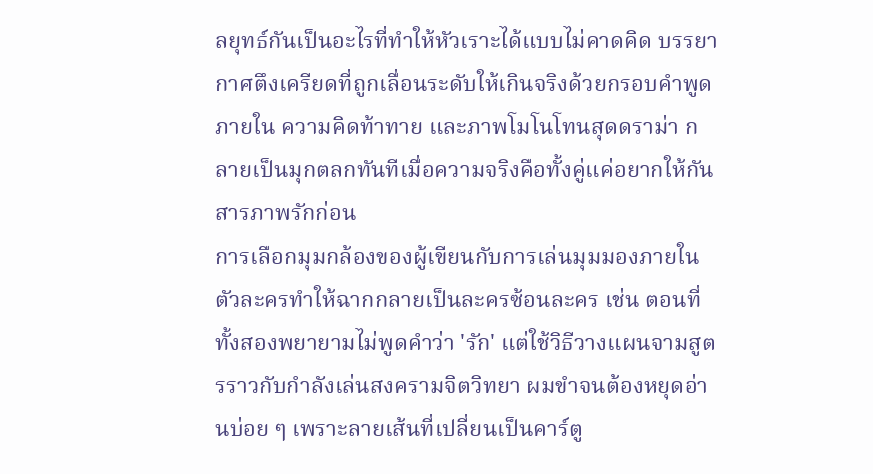ลยุทธ์กันเป็นอะไรที่ทำให้หัวเราะได้แบบไม่คาดคิด บรรยากาศตึงเครียดที่ถูกเลื่อนระดับให้เกินจริงด้วยกรอบคำพูดภายใน ความคิดท้าทาย และภาพโมโนโทนสุดดราม่า กลายเป็นมุกตลกทันทีเมื่อความจริงคือทั้งคู่แค่อยากให้กันสารภาพรักก่อน
การเลือกมุมกล้องของผู้เขียนกับการเล่นมุมมองภายในตัวละครทำให้ฉากกลายเป็นละครซ้อนละคร เช่น ตอนที่ทั้งสองพยายามไม่พูดคำว่า 'รัก' แต่ใช้วิธีวางแผนจามสูตรราวกับกำลังเล่นสงครามจิตวิทยา ผมขำจนต้องหยุดอ่านบ่อย ๆ เพราะลายเส้นที่เปลี่ยนเป็นคาร์ตู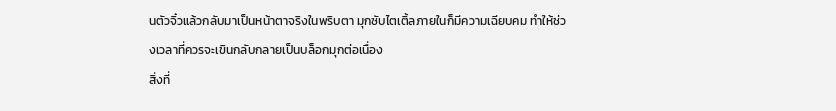นตัวจิ๋วแล้วกลับมาเป็นหน้าตาจริงในพริบตา มุกซับไตเติ้ลภายในก็มีความเฉียบคม ทำให้ช่วงเวลาที่ควรจะเขินกลับกลายเป็นบล็อกมุกต่อเนื่อง
สิ่งที่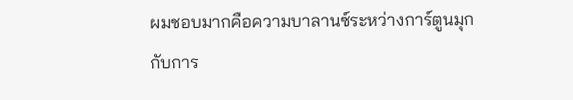ผมชอบมากคือความบาลานซ์ระหว่างการ์ตูนมุกกับการ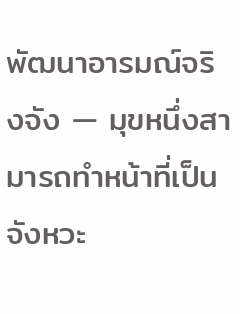พัฒนาอารมณ์จริงจัง — มุขหนึ่งสามารถทำหน้าที่เป็นจังหวะ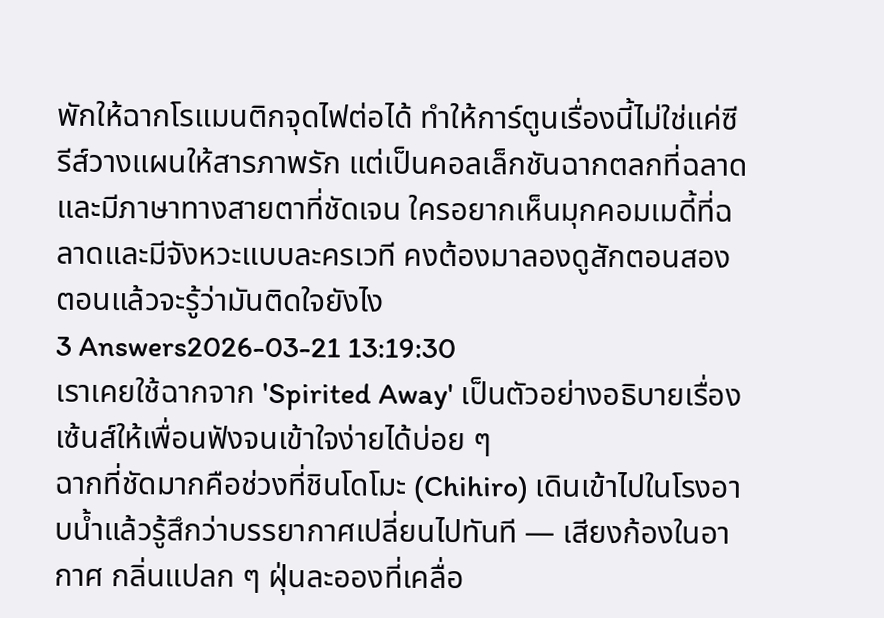พักให้ฉากโรแมนติกจุดไฟต่อได้ ทำให้การ์ตูนเรื่องนี้ไม่ใช่แค่ซีรีส์วางแผนให้สารภาพรัก แต่เป็นคอลเล็กชันฉากตลกที่ฉลาดและมีภาษาทางสายตาที่ชัดเจน ใครอยากเห็นมุกคอมเมดี้ที่ฉลาดและมีจังหวะแบบละครเวที คงต้องมาลองดูสักตอนสองตอนแล้วจะรู้ว่ามันติดใจยังไง
3 Answers2026-03-21 13:19:30
เราเคยใช้ฉากจาก 'Spirited Away' เป็นตัวอย่างอธิบายเรื่องเซ้นส์ให้เพื่อนฟังจนเข้าใจง่ายได้บ่อย ๆ
ฉากที่ชัดมากคือช่วงที่ชินโดโมะ (Chihiro) เดินเข้าไปในโรงอาบน้ำแล้วรู้สึกว่าบรรยากาศเปลี่ยนไปทันที — เสียงก้องในอากาศ กลิ่นแปลก ๆ ฝุ่นละอองที่เคลื่อ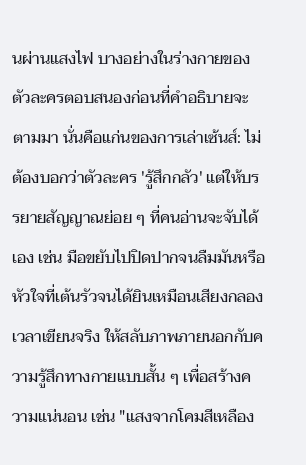นผ่านแสงไฟ บางอย่างในร่างกายของตัวละครตอบสนองก่อนที่คำอธิบายจะตามมา นั่นคือแก่นของการเล่าเซ้นส์: ไม่ต้องบอกว่าตัวละคร 'รู้สึกกลัว' แต่ให้บรรยายสัญญาณย่อย ๆ ที่คนอ่านจะจับได้เอง เช่น มือขยับไปปิดปากจนลืมมันหรือหัวใจที่เต้นรัวจนได้ยินเหมือนเสียงกลอง
เวลาเขียนจริง ให้สลับภาพภายนอกกับความรู้สึกทางกายแบบสั้น ๆ เพื่อสร้างความแน่นอน เช่น "แสงจากโคมสีเหลือง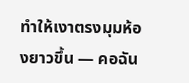ทำให้เงาตรงมุมห้องยาวขึ้น — คอฉัน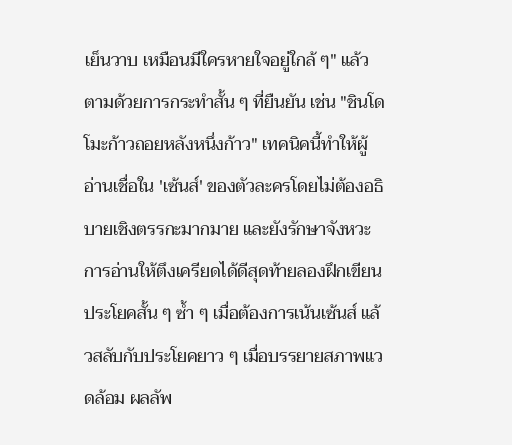เย็นวาบ เหมือนมีใครหายใจอยู่ใกล้ ๆ" แล้วตามด้วยการกระทำสั้น ๆ ที่ยืนยัน เช่น "ชินโดโมะก้าวถอยหลังหนึ่งก้าว" เทคนิคนี้ทำให้ผู้อ่านเชื่อใน 'เซ้นส์' ของตัวละครโดยไม่ต้องอธิบายเชิงตรรกะมากมาย และยังรักษาจังหวะการอ่านให้ตึงเครียดได้ดีสุดท้ายลองฝึกเขียนประโยคสั้น ๆ ซ้ำ ๆ เมื่อต้องการเน้นเซ้นส์ แล้วสลับกับประโยคยาว ๆ เมื่อบรรยายสภาพแวดล้อม ผลลัพ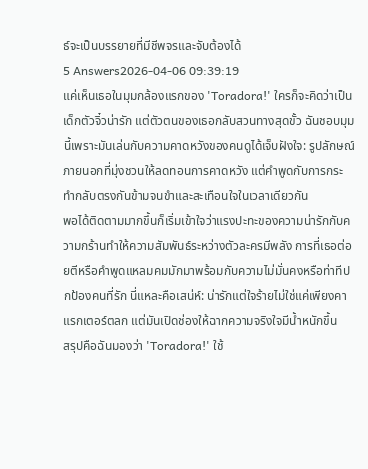ธ์จะเป็นบรรยายที่มีชีพจรและจับต้องได้
5 Answers2026-04-06 09:39:19
แค่เห็นเธอในมุมกล้องแรกของ 'Toradora!' ใครก็จะคิดว่าเป็นเด็กตัวจิ๋วน่ารัก แต่ตัวตนของเธอกลับสวนทางสุดขั้ว ฉันชอบมุมนี้เพราะมันเล่นกับความคาดหวังของคนดูได้เจ็บฝังใจ: รูปลักษณ์ภายนอกที่มุ่งชวนให้ลดทอนการคาดหวัง แต่คำพูดกับการกระทำกลับตรงกันข้ามจนขำและสะเทือนใจในเวลาเดียวกัน
พอได้ติดตามมากขึ้นก็เริ่มเข้าใจว่าแรงปะทะของความน่ารักกับความกร้านทำให้ความสัมพันธ์ระหว่างตัวละครมีพลัง การที่เธอต่อยตีหรือคำพูดแหลมคมมักมาพร้อมกับความไม่มั่นคงหรือท่าทีปกป้องคนที่รัก นี่แหละคือเสน่ห์: น่ารักแต่ใจร้ายไม่ใช่แค่เพียงคาแรกเตอร์ตลก แต่มันเปิดช่องให้ฉากความจริงใจมีน้ำหนักขึ้น
สรุปคือฉันมองว่า 'Toradora!' ใช้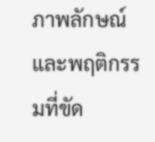ภาพลักษณ์และพฤติกรรมที่ขัด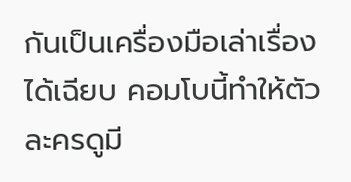กันเป็นเครื่องมือเล่าเรื่องได้เฉียบ คอมโบนี้ทำให้ตัวละครดูมี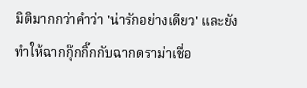มิติมากกว่าคำว่า 'น่ารักอย่างเดียว' และยังทำให้ฉากกุ๊กกิ๊กกับฉากดราม่าเชื่อ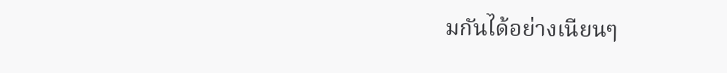มกันได้อย่างเนียนๆ